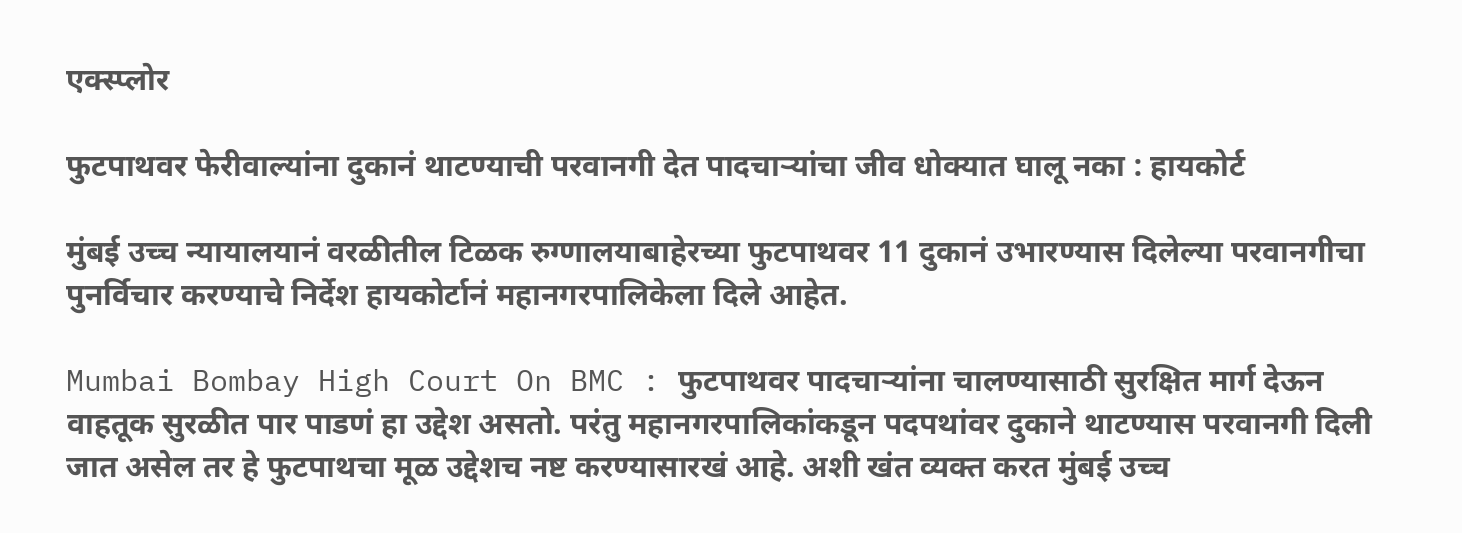एक्स्प्लोर

फुटपाथवर फेरीवाल्यांना दुकानं थाटण्याची परवानगी देत पादचाऱ्यांचा जीव धोक्यात घालू नका : हायकोर्ट

मुंबई उच्च न्यायालयानं वरळीतील टिळक रुग्णालयाबाहेरच्या फुटपाथवर 11 दुकानं उभारण्यास दिलेल्या परवानगीचा पुनर्विचार करण्याचे निर्देश हायकोर्टानं महानगरपालिकेला दिले आहेत.

Mumbai Bombay High Court On BMC : फुटपाथवर पादचाऱ्यांना चालण्यासाठी सुरक्षित मार्ग देऊन वाहतूक सुरळीत पार पाडणं हा उद्देश असतो. परंतु महानगरपालिकांकडून पदपथांवर दुकाने थाटण्यास परवानगी दिली जात असेल तर हे फुटपाथचा मूळ उद्देशच नष्ट करण्यासारखं आहे. अशी खंत व्यक्त करत मुंबई उच्च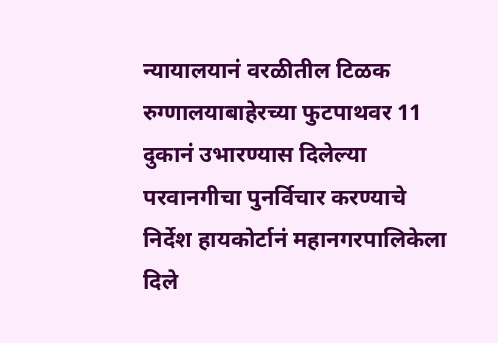न्यायालयानं वरळीतील टिळक रुग्णालयाबाहेरच्या फुटपाथवर 11 दुकानं उभारण्यास दिलेल्या परवानगीचा पुनर्विचार करण्याचे निर्देश हायकोर्टानं महानगरपालिकेला दिले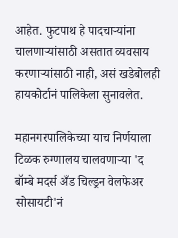आहेत. फुटपाथ हे पादचाऱ्यांना चालणाऱ्यांसाठी असतात व्यवसाय करणाऱ्यांसाठी नाही, असं खडेबोलही हायकोर्टानं पालिकेला सुनावलेत.

महानगरपालिकेच्या याच निर्णयाला टिळक रुग्णालय चालवणाऱ्या 'द बॉम्बे मदर्स अँड चिल्ड्रन वेलफेअर सोसायटी'नं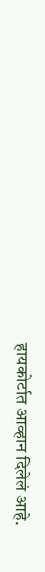हायकोर्टात आव्हान दिलेलं आहे.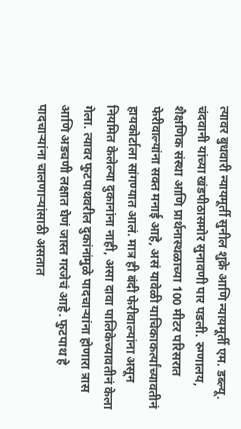त्यावर बुधवारी न्यायमूर्ती सुनील शुक्रे आणि न्यायमूर्ती एम. डब्ल्यू. चंदवानी यांच्या खंडपीठासमोर सुनावणी पार पडली. रुग्णालय, शैक्षणिक संस्था आणि प्रार्थनास्थळाच्या 100 मीटर परिसरात फेरीवाल्यांना सक्त मनाई आहे, असं यावेळी याचिकाकर्त्यांच्यावतीनं हायकोर्टाला सांगण्यात आलं. मात्र ही बंदी फेरीवाल्यांना असून नियमित केलेल्या दुकानांना नाही, असा दावा पालिकेच्यावतीनं केला गेला. त्यावर फुटपाथवरील दुकांनांमुळे पादचाऱ्यांना होणारा त्रास आणि अडचणी लक्षात घेणं जास्त गरजेचं आहे. फुटपाथ हे पादचाऱ्यांना चालणाऱ्यांसाठी असतात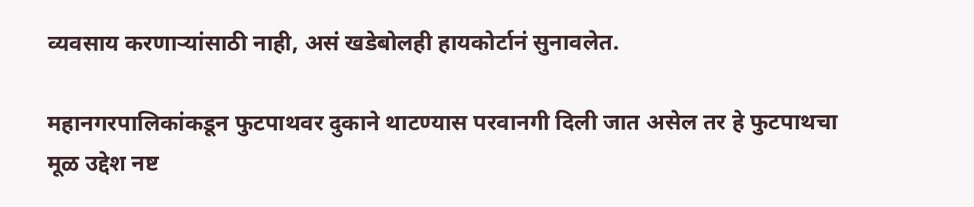व्यवसाय करणाऱ्यांसाठी नाही, असं खडेबोलही हायकोर्टानं सुनावलेत.

महानगरपालिकांकडून फुटपाथवर दुकाने थाटण्यास परवानगी दिली जात असेल तर हे फुटपाथचा मूळ उद्देश नष्ट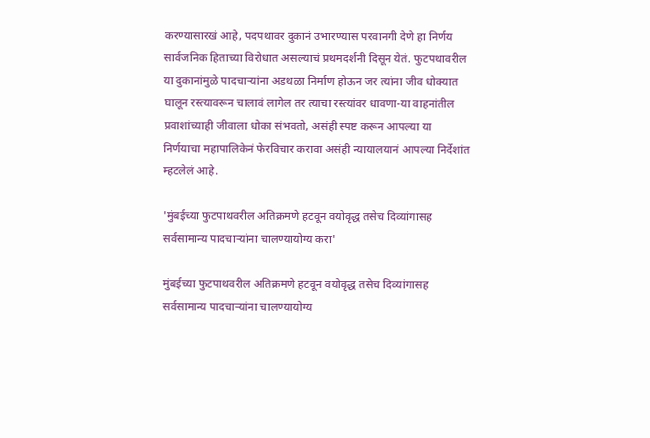करण्यासारखं आहे, पदपथावर दुकानं उभारण्यास परवानगी देणे हा निर्णय सार्वजनिक हिताच्या विरोधात असल्याचं प्रथमदर्शनी दिसून येतं. फुटपथावरील या दुकानांमुळे पादचाऱ्यांना अडथळा निर्माण होऊन जर त्यांना जीव धोक्यात घालून रस्त्यावरून चालावं लागेल तर त्याचा रस्त्यांवर धावणा-या वाहनांतील प्रवाशांच्याही जीवाला धोका संभवतो, असंही स्पष्ट करून आपल्या या निर्णयाचा महापालिकेनं फेरविचार करावा असंही न्यायालयानं आपल्या निर्देशांत म्हटलेलं आहे.

'मुंबईच्या फुटपाथवरील अतिक्रमणे हटवून वयोवृद्ध तसेच दिव्यांगासह सर्वसामान्य पादचाऱ्यांना चालण्यायोग्य करा'

मुंबईच्या फुटपाथवरील अतिक्रमणे हटवून वयोवृद्ध तसेच दिव्यांगासह सर्वसामान्य पादचाऱ्यांना चालण्यायोग्य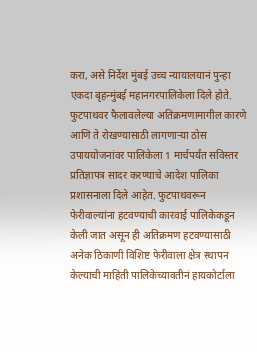करा, असे निर्देश मुंबई उच्च न्यायालयानं पुन्हा एकदा बृहन्मुंबई महानगरपालिकेला दिले होते. फुटपाथवर फैलावलेल्या अतिक्रमणामागील कारणे आणि ते रोखण्यासाठी लागणाऱ्या ठोस उपाययोजनांवर पालिकेला 1 मार्चपर्यंत सविस्तर प्रतिज्ञापत्र सादर करण्याचे आदेश पालिका प्रशासनाला दिले आहेत. फुटपाथवरून फेरीवाल्यांना हटवण्याची कारवाई पालिकेकडून केली जात असून ही अतिक्रमण हटवण्यासाठी अनेक ठिकाणी विशिष्ट फेरीवाला क्षेत्र स्थापन केल्याची माहिती पालिकेच्यावतीनं हायकोर्टाला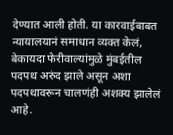देण्यात आली होती. या कारवाईबाबत न्यायालयानं समाधान व्यक्त केलं, बेकायदा फेरीवाल्यांमुळे मुंबईतील पदपथ अरुंद झाले असून अशा पदपथावरून चालणंही अशक्य झालेलं आहे.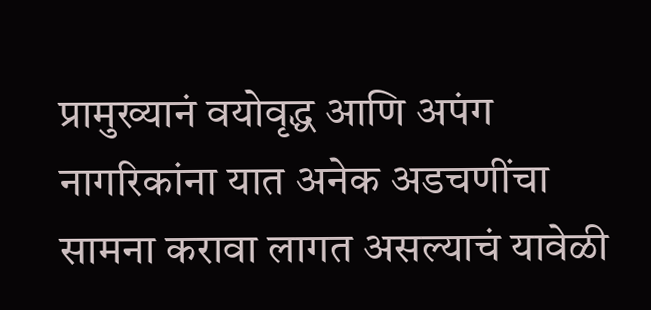प्रामुख्यानं वयोवृद्ध आणि अपंग नागरिकांना यात अनेक अडचणींचा सामना करावा लागत असल्याचं यावेळी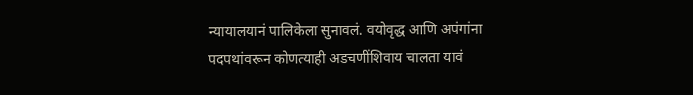न्यायालयानं पालिकेला सुनावलं. वयोवृद्ध आणि अपंगांना पदपथांवरून कोणत्याही अडचणींशिवाय चालता यावं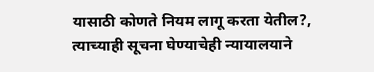यासाठी कोणते नियम लागू करता येतील?, त्याच्याही सूचना घेण्याचेही न्यायालयाने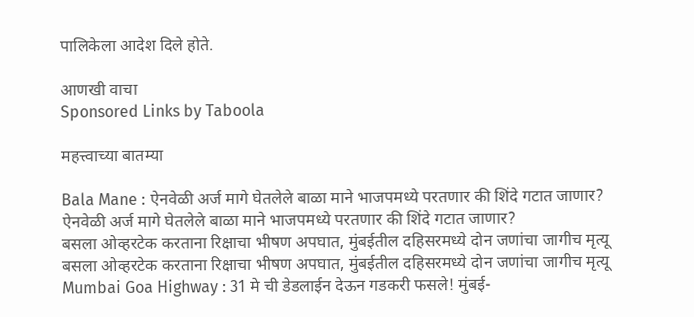पालिकेला आदेश दिले होते.

आणखी वाचा
Sponsored Links by Taboola

महत्त्वाच्या बातम्या

Bala Mane : ऐनवेळी अर्ज मागे घेतलेले बाळा माने भाजपमध्ये परतणार की शिंदे गटात जाणार?
ऐनवेळी अर्ज मागे घेतलेले बाळा माने भाजपमध्ये परतणार की शिंदे गटात जाणार?
बसला ओव्हरटेक करताना रिक्षाचा भीषण अपघात, मुंबईतील दहिसरमध्ये दोन जणांचा जागीच मृत्यू
बसला ओव्हरटेक करताना रिक्षाचा भीषण अपघात, मुंबईतील दहिसरमध्ये दोन जणांचा जागीच मृत्यू
Mumbai Goa Highway : 31 मे ची डेडलाईन देऊन गडकरी फसले! मुंबई-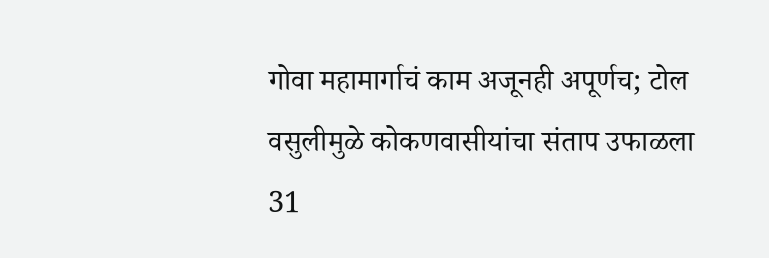गोवा महामार्गाचं काम अजूनही अपूर्णच; टोल वसुलीमुळे कोकणवासीयांचा संताप उफाळला
31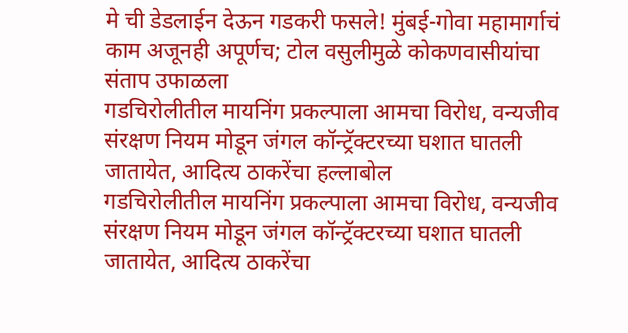मे ची डेडलाईन देऊन गडकरी फसले! मुंबई-गोवा महामार्गाचं काम अजूनही अपूर्णच; टोल वसुलीमुळे कोकणवासीयांचा संताप उफाळला
गडचिरोलीतील मायनिंग प्रकल्पाला आमचा विरोध, वन्यजीव संरक्षण नियम मोडून जंगल कॉन्ट्रॅक्टरच्या घशात घातली जातायेत, आदित्य ठाकरेंचा हल्लाबोल
गडचिरोलीतील मायनिंग प्रकल्पाला आमचा विरोध, वन्यजीव संरक्षण नियम मोडून जंगल कॉन्ट्रॅक्टरच्या घशात घातली जातायेत, आदित्य ठाकरेंचा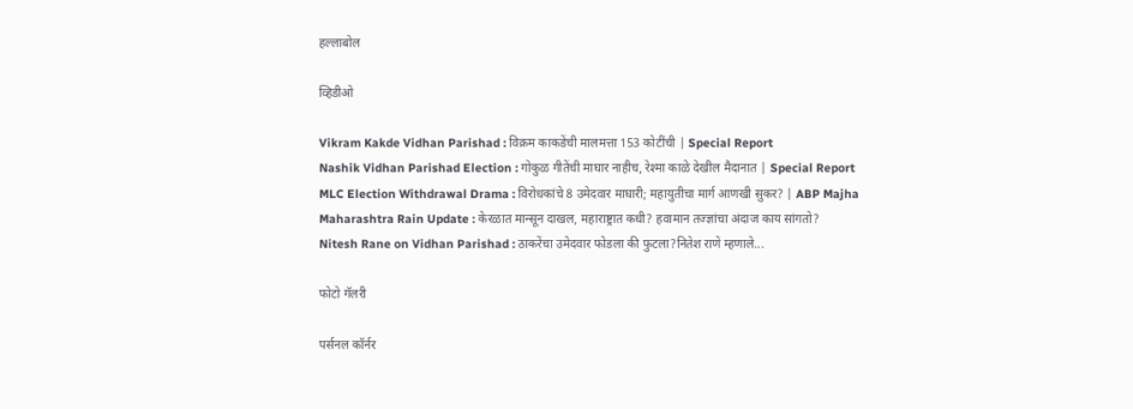हल्लाबोल

व्हिडीओ

Vikram Kakde Vidhan Parishad : विक्रम काकडेंची मालमत्ता 153 कोटींची | Special Report
Nashik Vidhan Parishad Election : गोकुळ गीतेंची माघार नाहीच, रेश्मा काळे देखील मैदानात | Special Report
MLC Election Withdrawal Drama : विरोधकांचे 8 उमेदवार माघारी; महायुतीचा मार्ग आणखी सुकर? | ABP Majha
Maharashtra Rain Update : केरळात मान्सून दाखल, महाराष्ट्रात कधी? हवामान तज्ज्ञांचा अंदाज काय सांगतो?
Nitesh Rane on Vidhan Parishad : ठाकरेंचा उमेदवार फोडला की फुटला?नितेश राणे म्हणाले...

फोटो गॅलरी

पर्सनल कॉर्नर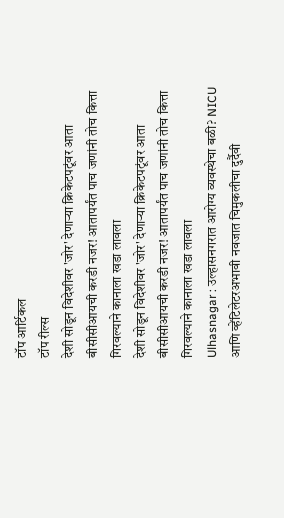टॉप आर्टिकल
टॉप रील्स
देशी सोडून विदेशीवर 'जोर' देणाऱ्या क्रिकेटपटूंवर आता बीसीसीआयची करडी नजर! आतापर्यंत पाच जणांनी तोच कित्ता गिरवल्याने कानाला खडा लावला
देशी सोडून विदेशीवर 'जोर' देणाऱ्या क्रिकेटपटूंवर आता बीसीसीआयची करडी नजर! आतापर्यंत पाच जणांनी तोच कित्ता गिरवल्याने कानाला खडा लावला
Ulhasnagar : उल्हासनगरात आरोग्य व्यवस्थेचा बळी? NICU आणि व्हेंटिलेटरअभावी नवजात चिमुकलीचा दुर्दैवी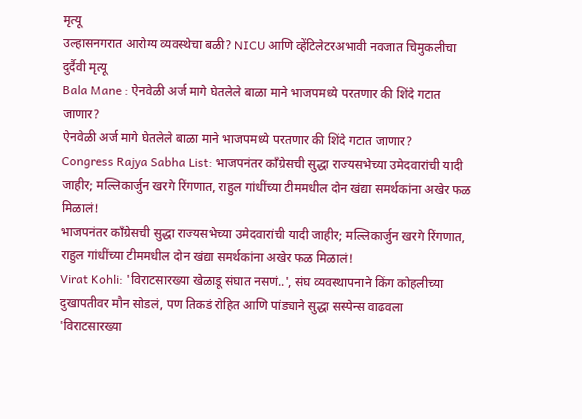मृत्यू
उल्हासनगरात आरोग्य व्यवस्थेचा बळी? NICU आणि व्हेंटिलेटरअभावी नवजात चिमुकलीचा दुर्दैवी मृत्यू
Bala Mane : ऐनवेळी अर्ज मागे घेतलेले बाळा माने भाजपमध्ये परतणार की शिंदे गटात जाणार?
ऐनवेळी अर्ज मागे घेतलेले बाळा माने भाजपमध्ये परतणार की शिंदे गटात जाणार?
Congress Rajya Sabha List: भाजपनंतर काँग्रेसची सुद्धा राज्यसभेच्या उमेदवारांची यादी जाहीर; मल्लिकार्जुन खरगे रिंगणात, राहुल गांधींच्या टीममधील दोन खंद्या समर्थकांना अखेर फळ मिळालं!
भाजपनंतर काँग्रेसची सुद्धा राज्यसभेच्या उमेदवारांची यादी जाहीर; मल्लिकार्जुन खरगे रिंगणात, राहुल गांधींच्या टीममधील दोन खंद्या समर्थकांना अखेर फळ मिळालं!
Virat Kohli: 'विराटसारख्या खेळाडू संघात नसणं..', संघ व्यवस्थापनाने किंग कोहलीच्या दुखापतीवर मौन सोडलं, पण तिकडं रोहित आणि पांड्याने सुद्धा सस्पेन्स वाढवला
'विराटसारख्या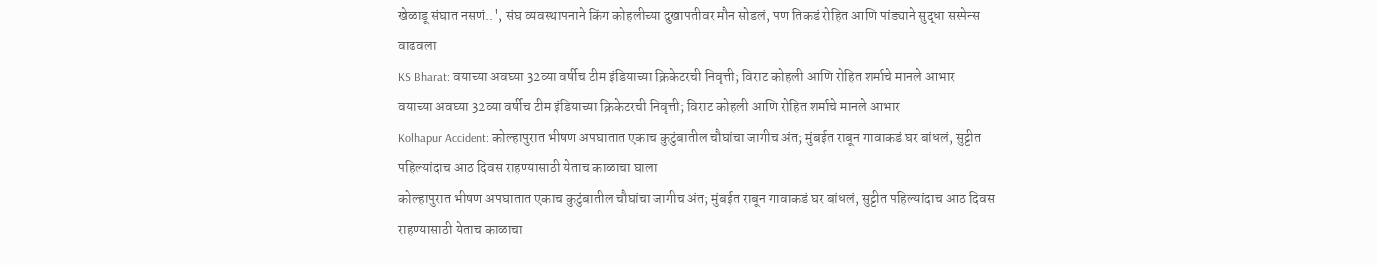खेळाडू संघात नसणं..', संघ व्यवस्थापनाने किंग कोहलीच्या दुखापतीवर मौन सोडलं, पण तिकडं रोहित आणि पांड्याने सुद्धा सस्पेन्स वाढवला
KS Bharat: वयाच्या अवघ्या 32व्या वर्षीच टीम इंडियाच्या क्रिकेटरची निवृत्ती; विराट कोहली आणि रोहित शर्माचे मानले आभार
वयाच्या अवघ्या 32व्या वर्षीच टीम इंडियाच्या क्रिकेटरची निवृत्ती; विराट कोहली आणि रोहित शर्माचे मानले आभार
Kolhapur Accident: कोल्हापुरात भीषण अपघातात एकाच कुटुंबातील चौघांचा जागीच अंत; मुंबईत राबून गावाकडं घर बांधलं, सुट्टीत पहिल्यांदाच आठ दिवस राहण्यासाठी येताच काळाचा घाला
कोल्हापुरात भीषण अपघातात एकाच कुटुंबातील चौघांचा जागीच अंत; मुंबईत राबून गावाकडं घर बांधलं, सुट्टीत पहिल्यांदाच आठ दिवस राहण्यासाठी येताच काळाचा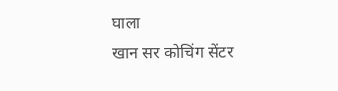घाला
खान सर कोचिंग सेंटर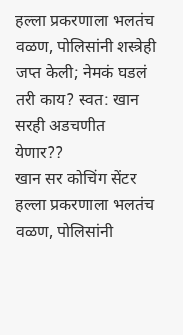हल्ला प्रकरणाला भलतंच वळण, पोलिसांनी शस्त्रेही जप्त केली; नेमकं घडलं तरी काय? स्वत: खान सरही अडचणीत येणार??
खान सर कोचिंग सेंटर हल्ला प्रकरणाला भलतंच वळण, पोलिसांनी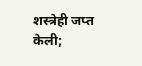शस्त्रेही जप्त केली;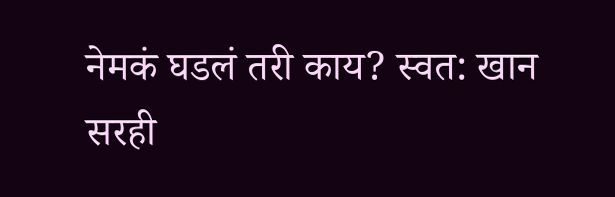नेमकं घडलं तरी काय? स्वत: खान सरही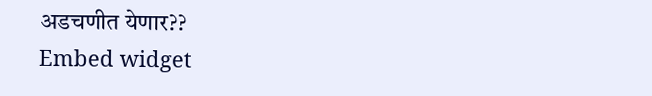अडचणीत येणार??
Embed widget